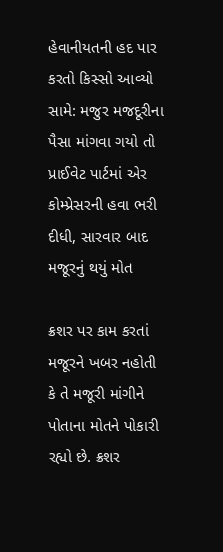હેવાનીયતની હદ પાર કરતો કિસ્સો આવ્યો સામે: મજુર મજદૂરીના પૈસા માંગવા ગયો તો પ્રાઈવેટ પાર્ટમાં એર કોમ્પ્રેસરની હવા ભરી દીધી, સારવાર બાદ મજૂરનું થયું મોત

ક્રશર પર કામ કરતાં મજૂરને ખબર નહોતી કે તે મજૂરી માંગીને પોતાના મોતને પોકારી રહ્યો છે. ક્રશર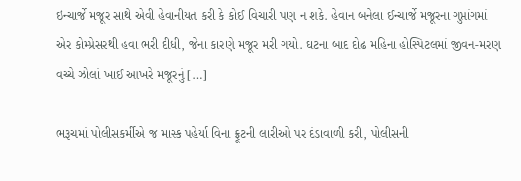ઇન્ચાર્જે મજૂર સાથે એવી હેવાનીયત કરી કે કોઈ વિચારી પણ ન શકે. હેવાન બનેલા ઈન્ચાર્જે મજૂરના ગુપ્તાંગમાં એર કોમ્પ્રેસરથી હવા ભરી દીધી, જેના કારણે મજૂર મરી ગયો. ઘટના બાદ દોઢ મહિના હોસ્પિટલમાં જીવન-મરણ વચ્ચે ઝોલાં ખાઈ આખરે મજૂરનું […]

ભરૂચમાં પોલીસકર્મીએ જ માસ્ક પહેર્યા વિના ફ્રૂટની લારીઓ પર દંડાવાળી કરી, પોલીસની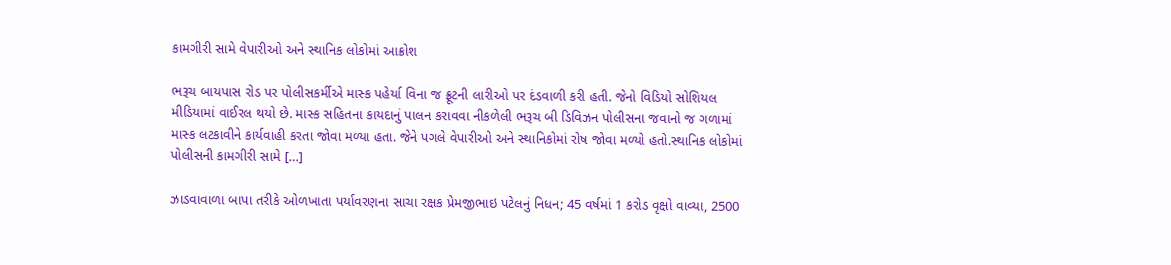કામગીરી સામે વેપારીઓ અને સ્થાનિક લોકોમાં આક્રોશ

ભરૂચ બાયપાસ રોડ પર પોલીસકર્મીએ માસ્ક પહેર્યા વિના જ ફ્રૂટની લારીઓ પર દંડવાળી કરી હતી. જેનો વિડિયો સોશિયલ મીડિયામાં વાઈરલ થયો છે. માસ્ક સહિતના કાયદાનું પાલન કરાવવા નીકળેલી ભરૂચ બી ડિવિઝન પોલીસના જવાનો જ ગળામાં માસ્ક લટકાવીને કાર્યવાહી કરતા જોવા મળ્યા હતા. જેને પગલે વેપારીઓ અને સ્થાનિકોમાં રોષ જોવા મળ્યો હતો.સ્થાનિક લોકોમાં પોલીસની કામગીરી સામે […]

ઝાડવાવાળા બાપા તરીકે ઓળખાતા પર્યાવરણના સાચા રક્ષક પ્રેમજીભાઇ પટેલનું નિધન; 45 વર્ષમાં 1 કરોડ વૃક્ષો વાવ્યા, 2500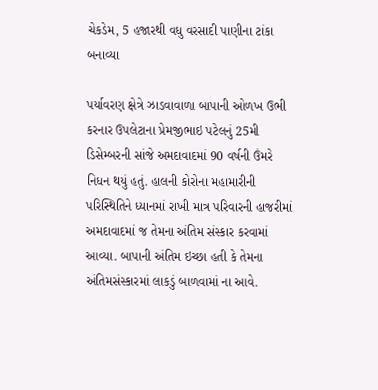ચેકડેમ, 5 હજારથી વધુ વરસાદી પાણીના ટાંકા બનાવ્યા

પર્યાવરણ ક્ષેત્રે ઝાડવાવાળા બાપાની ઓળખ ઉભી કરનાર ઉપલેટાના પ્રેમજીભાઇ પટેલનું 25મી ડિસેમ્બરની સાંજે અમદાવાદમાં 90 વર્ષની ઉંમરે નિધન થયું હતું. હાલની કોરોના મહામારીની પરિસ્થિતિને ધ્યાનમાં રાખી માત્ર પરિવારની હાજરીમાં અમદાવાદમાં જ તેમના અંતિમ સંસ્કાર કરવામાં આવ્યા. બાપાની અંતિમ ઇચ્છા હતી કે તેમના અંતિમસંસ્કારમાં લાકડું બાળવામાં ના આવે.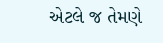એટલે જ તેમણે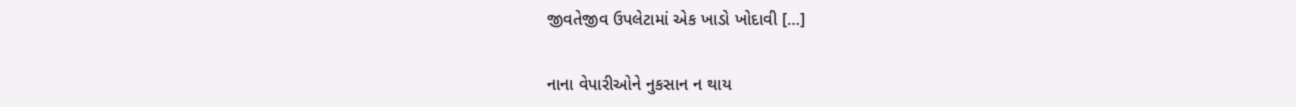જીવતેજીવ ઉપલેટામાં એક ખાડો ખોદાવી […]

નાના વેપારીઓને નુકસાન ન થાય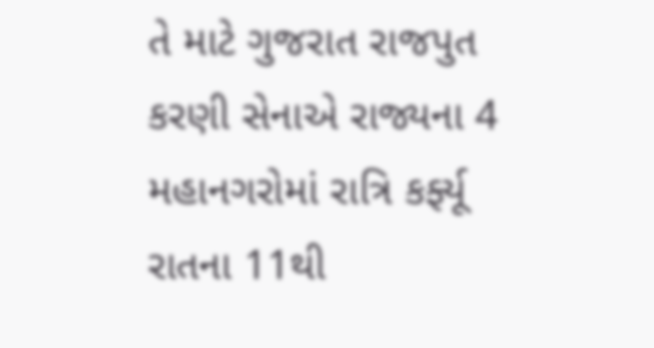તે માટે ગુજરાત રાજપુત કરણી સેનાએ રાજ્યના 4 મહાનગરોમાં રાત્રિ કર્ફ્યૂ રાતના 11થી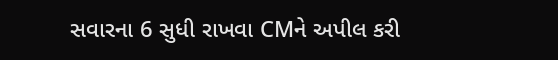સવારના 6 સુધી રાખવા CMને અપીલ કરી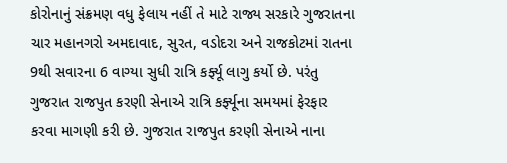કોરોનાનું સંક્રમણ વધુ ફેલાય નહીં તે માટે રાજ્ય સરકારે ગુજરાતના ચાર મહાનગરો અમદાવાદ, સુરત, વડોદરા અને રાજકોટમાં રાતના 9થી સવારના 6 વાગ્યા સુધી રાત્રિ કર્ફ્યૂ લાગુ કર્યો છે. પરંતુ ગુજરાત રાજપુત કરણી સેનાએ રાત્રિ કર્ફ્યૂના સમયમાં ફેરફાર કરવા માગણી કરી છે. ગુજરાત રાજપુત કરણી સેનાએ નાના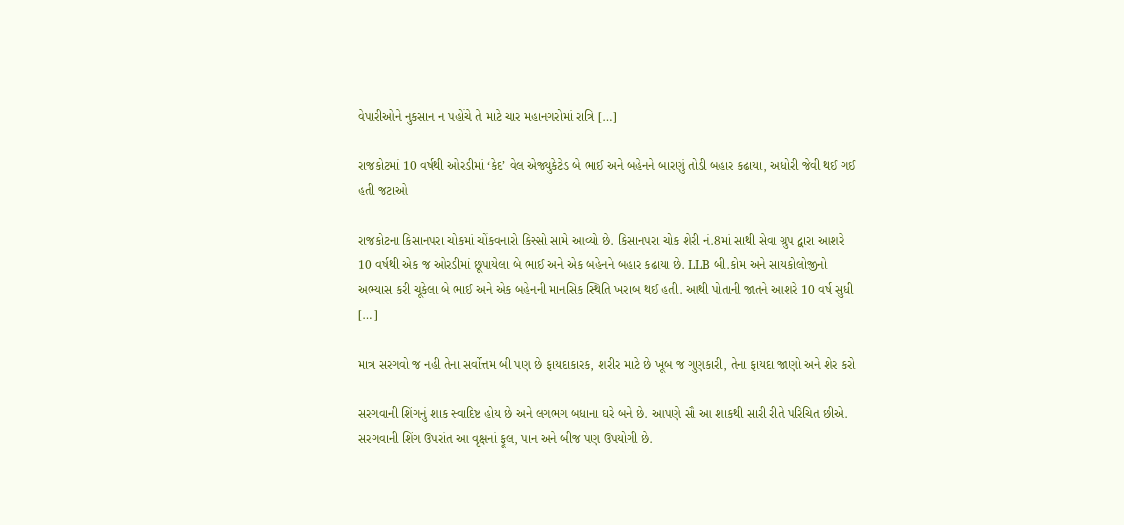વેપારીઓને નુકસાન ન પહોંચે તે માટે ચાર મહાનગરોમાં રાત્રિ […]

રાજકોટમાં 10 વર્ષથી ઓરડીમાં ‘કેદ’ વેલ એજ્યુકેટેડ બે ભાઈ અને બહેનને બારણું તોડી બહાર કઢાયા, અધોરી જેવી થઈ ગઈ હતી જટાઓ

રાજકોટના કિસાનપરા ચોકમાં ચોંકવનારો કિસ્સો સામે આવ્યો છે. કિસાનપરા ચોક શેરી નં.8માં સાથી સેવા ગ્રુપ દ્વારા આશરે 10 વર્ષથી એક જ ઓરડીમાં છૂપાયેલા બે ભાઈ અને એક બહેનને બહાર કઢાયા છે. LLB બી.કોમ અને સાયકોલોજીનો અભ્યાસ કરી ચૂકેલા બે ભાઈ અને એક બહેનની માનસિક સ્થિતિ ખરાબ થઈ હતી. આથી પોતાની જાતને આશરે 10 વર્ષ સુધી […]

માત્ર સરગવો જ નહી તેના સર્વોત્તમ બી પણ છે ફાયદાકારક, શરીર માટે છે ખૂબ જ ગુણકારી, તેના ફાયદા જાણો અને શેર કરો

સરગવાની શિંગનું શાક સ્વાદિષ્ટ હોય છે અને લગભગ બધાના ઘરે બને છે. આપણે સૌ આ શાકથી સારી રીતે પરિચિત છીએ. સરગવાની શિંગ ઉપરાંત આ વૃક્ષનાં ફૂલ, પાન અને બીજ પણ ઉપયોગી છે.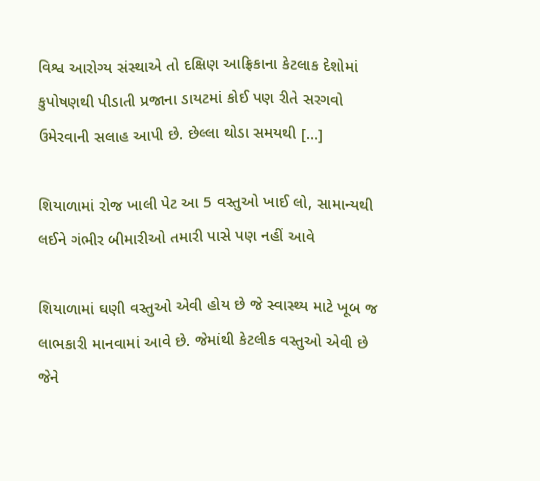વિશ્વ આરોગ્ય સંસ્થાએ તો દક્ષિણ આફ્રિકાના કેટલાક દેશોમાં કુપોષણથી પીડાતી પ્રજાના ડાયટમાં કોઈ પણ રીતે સરગવો ઉમેરવાની સલાહ આપી છે. છેલ્લા થોડા સમયથી […]

શિયાળામાં રોજ ખાલી પેટ આ 5 વસ્તુઓ ખાઈ લો, સામાન્યથી લઈને ગંભીર બીમારીઓ તમારી પાસે પણ નહીં આવે

શિયાળામાં ઘણી વસ્તુઓ એવી હોય છે જે સ્વાસ્થ્ય માટે ખૂબ જ લાભકારી માનવામાં આવે છે. જેમાંથી કેટલીક વસ્તુઓ એવી છે જેને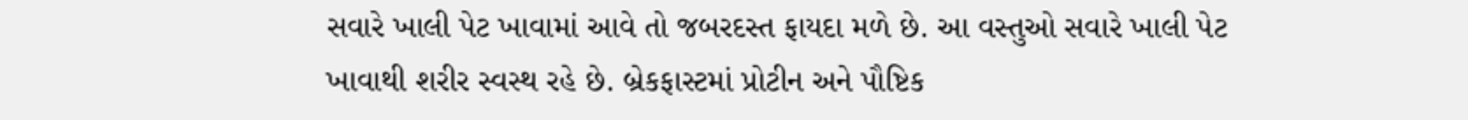સવારે ખાલી પેટ ખાવામાં આવે તો જબરદસ્ત ફાયદા મળે છે. આ વસ્તુઓ સવારે ખાલી પેટ ખાવાથી શરીર સ્વસ્થ રહે છે. બ્રેકફાસ્ટમાં પ્રોટીન અને પૌષ્ટિક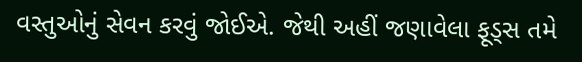વસ્તુઓનું સેવન કરવું જોઈએ. જેથી અહીં જણાવેલા ફૂડ્સ તમે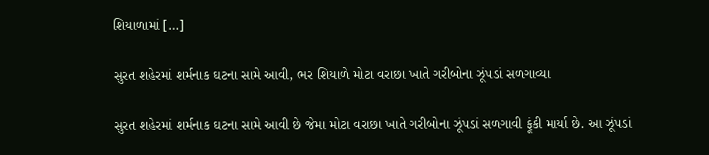શિયાળામાં […]

સુરત શહેરમાં શર્મનાક ઘટના સામે આવી, ભર શિયાળે મોટા વરાછા ખાતે ગરીબોના ઝૂંપડાં સળગાવ્યા

સુરત શહેરમાં શર્મનાક ઘટના સામે આવી છે જેમા મોટા વરાછા ખાતે ગરીબોના ઝૂંપડાં સળગાવી ફૂંકી માર્યા છે. આ ઝૂંપડાં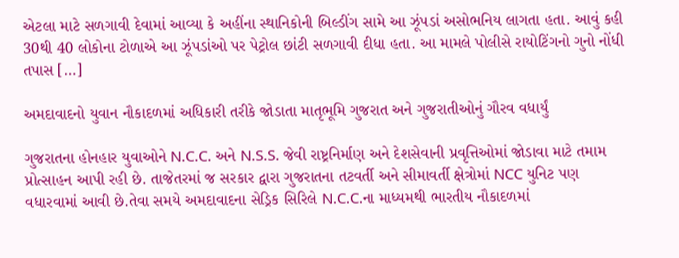એટલા માટે સળગાવી દેવામાં આવ્યા કે અહીંના સ્થાનિકોની બિલ્ડીંગ સામે આ ઝૂંપડાં અસોભનિય લાગતા હતા. આવું કહી 30થી 40 લોકોના ટોળાએ આ ઝૂંપડાંઓ પર પેટ્રોલ છાંટી સળગાવી દીધા હતા. આ મામલે પોલીસે રાયોટિંગનો ગુનો નોંધી તપાસ […]

અમદાવાદનો યુવાન નૌકાદળમાં અધિકારી તરીકે જોડાતા માતૃભૂમિ ગુજરાત અને ગુજરાતીઓનું ગૌરવ વધાર્યું

ગુજરાતના હોનહાર યુવાઓને N.C.C. અને N.S.S. જેવી રાષ્ટ્રનિર્માણ અને દેશસેવાની પ્રવૃત્તિઓમાં જોડાવા માટે તમામ પ્રોત્સાહન આપી રહી છે. તાજેતરમાં જ સરકાર દ્વારા ગુજરાતના તટવર્તી અને સીમાવર્તી ક્ષેત્રોમાં NCC યુનિટ પણ વધારવામાં આવી છે.તેવા સમયે અમદાવાદના સેડ્રિક સિરિલે N.C.C.ના માધ્યમથી ભારતીય નૌકાદળમાં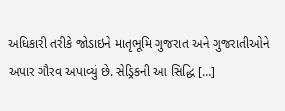અધિકારી તરીકે જોડાઇને માતૃભૂમિ ગુજરાત અને ગુજરાતીઓને અપાર ગૌરવ અપાવ્યું છે. સેડ્રિકની આ સિદ્ધિ […]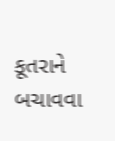કૂતરાને બચાવવા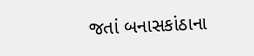જતાં બનાસકાંઠાના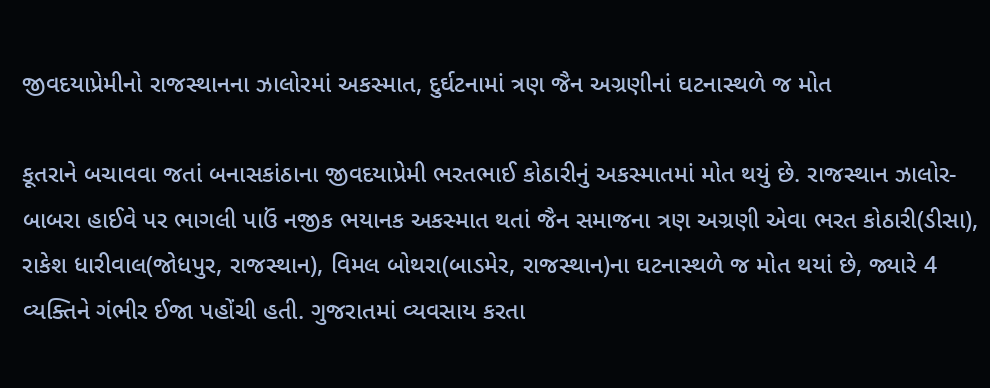જીવદયાપ્રેમીનો રાજસ્થાનના ઝાલોરમાં અકસ્માત, દુર્ઘટનામાં ત્રણ જૈન અગ્રણીનાં ઘટનાસ્થળે જ મોત

કૂતરાને બચાવવા જતાં બનાસકાંઠાના જીવદયાપ્રેમી ભરતભાઈ કોઠારીનું અકસ્માતમાં મોત થયું છે. રાજસ્થાન ઝાલોર-બાબરા હાઈવે પર ભાગલી પાઉં નજીક ભયાનક અકસ્માત થતાં જૈન સમાજના ત્રણ અગ્રણી એવા ભરત કોઠારી(ડીસા), રાકેશ ધારીવાલ(જોધપુર, રાજસ્થાન), વિમલ બોથરા(બાડમેર, રાજસ્થાન)ના ઘટનાસ્થળે જ મોત થયાં છે, જ્યારે 4 વ્યક્તિને ગંભીર ઈજા પહોંચી હતી. ગુજરાતમાં વ્યવસાય કરતા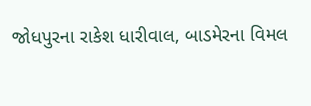જોધપુરના રાકેશ ધારીવાલ, બાડમેરના વિમલ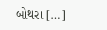બોથરા […]